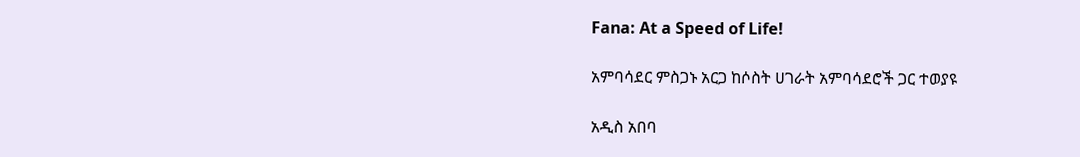Fana: At a Speed of Life!

አምባሳደር ምስጋኑ አርጋ ከሶስት ሀገራት አምባሳደሮች ጋር ተወያዩ

አዲስ አበባ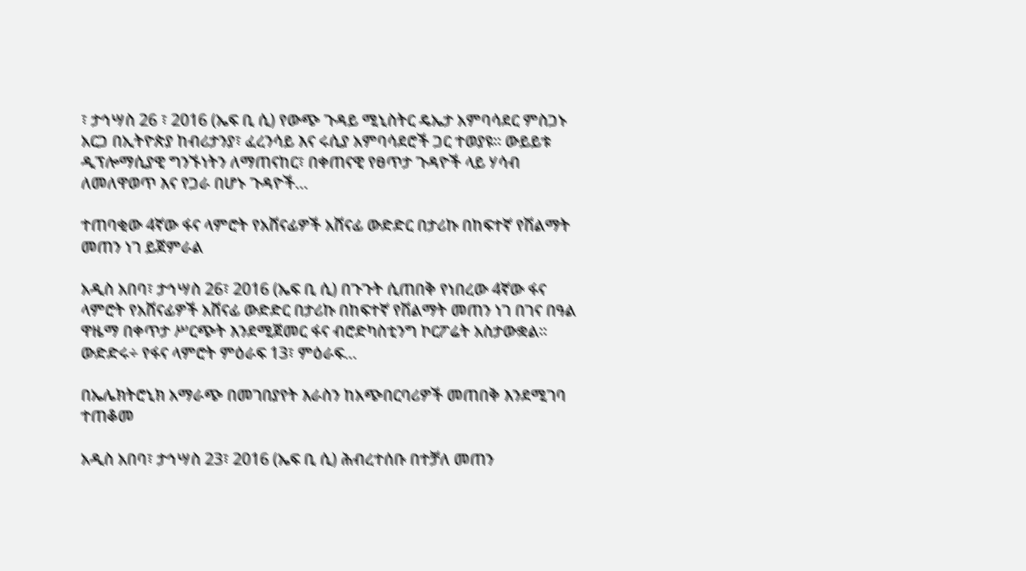፣ ታኅሣስ 26 ፣ 2016 (ኤፍ ቢ ሲ) የውጭ ጉዳይ ሚኒስትር ዴኤታ አምባሳደር ምስጋኑ አርጋ በኢትዮጵያ ከብሪታንያ፣ ፈረንሳይ እና ሩሲያ አምባሳደሮች ጋር ተወያዩ። ውይይቱ ዲፕሎማሲያዊ ግንኙነትን ለማጠናከር፣ በቀጠናዊ የፀጥታ ጉዳዮች ላይ ሃሳብ ለመለዋወጥ እና የጋራ በሆኑ ጉዳዮች…

ተጠባቂው 4ኛው ፋና ላምሮት የአሸናፊዎች አሸናፊ ውድድር በታሪኩ በከፍተኛ የሽልማት መጠን ነገ ይጀምራል

አዲስ አበባ፣ ታኅሣስ 26፣ 2016 (ኤፍ ቢ ሲ) በጉጉት ሲጠበቅ የነበረው 4ኛው ፋና ላምሮት የአሸናፊዎች አሸናፊ ውድድር በታሪኩ በከፍተኛ የሽልማት መጠን ነገ በገና በዓል ዋዜማ በቀጥታ ሥርጭት እንደሚጀመር ፋና ብሮድካስቲንግ ኮርፖሬት አስታውቋል፡፡ ውድድሩ÷ የፋና ላምሮት ምዕራፍ 13፣ ምዕራፍ…

በኤሌክትሮኒክ አማራጭ በመገበያየት እራስን ከአጭበርባሪዎች መጠበቅ እንደሚገባ ተጠቆመ

አዲስ አበባ፣ ታኅሣስ 23፣ 2016 (ኤፍ ቢ ሲ) ሕብረተሰቡ በተቻለ መጠን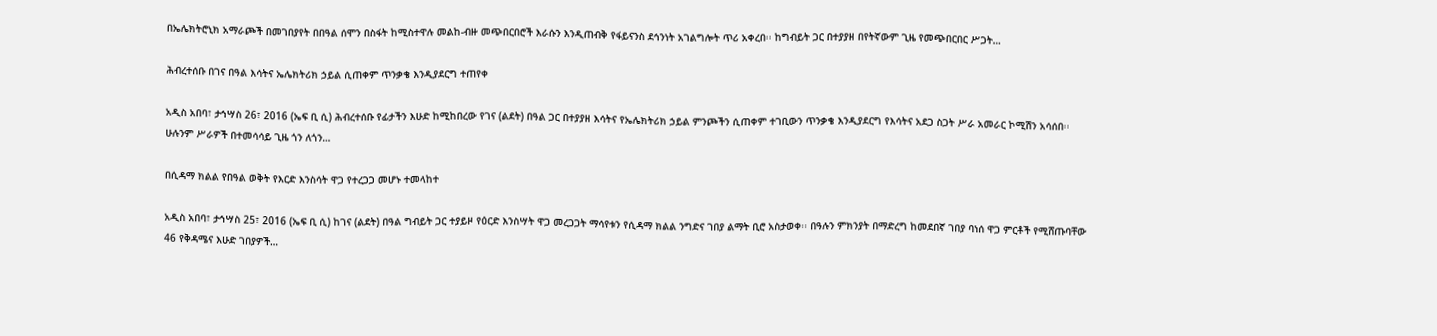በኤሌክትሮኒክ አማራጮች በመገበያየት በበዓል ሰሞን በስፋት ከሚስተዋሉ መልከ-ብዙ መጭበርበሮች እራሱን እንዲጠብቅ የፋይናንስ ደኅንነት አገልግሎት ጥሪ አቀረበ፡፡ ከግብይት ጋር በተያያዘ በየትኛውም ጊዜ የመጭበርበር ሥጋት…

ሕብረተሰቡ በገና በዓል እሳትና ኤሌክትሪክ ኃይል ሲጠቀም ጥንቃቄ እንዲያደርግ ተጠየቀ

አዲስ አበባ፣ ታኅሣስ 26፣ 2016 (ኤፍ ቢ ሲ) ሕብረተሰቡ የፊታችን እሁድ ከሚከበረው የገና (ልደት) በዓል ጋር በተያያዘ እሳትና የኤሌክትሪክ ኃይል ምንጮችን ሲጠቀም ተገቢውን ጥንቃቄ እንዲያደርግ የእሳትና አደጋ ስጋት ሥራ አመራር ኮሚሽን አሳሰበ፡፡ ሁሉንም ሥራዎች በተመሳሳይ ጊዜ ጎን ለጎን…

በሲዳማ ክልል የበዓል ወቅት የእርድ እንስሳት ዋጋ የተረጋጋ መሆኑ ተመላከተ

አዲስ አበባ፣ ታኅሣስ 25፣ 2016 (ኤፍ ቢ ሲ) ከገና (ልደት) በዓል ግብይት ጋር ተያይዞ የዕርድ እንስሣት ዋጋ መረጋጋት ማሳየቱን የሲዳማ ክልል ንግድና ገበያ ልማት ቢሮ አስታወቀ፡፡ በዓሉን ምክንያት በማድረግ ከመደበኛ ገበያ ባነሰ ዋጋ ምርቶች የሚሸጡባቸው 46 የቅዳሜና እሁድ ገበያዎች…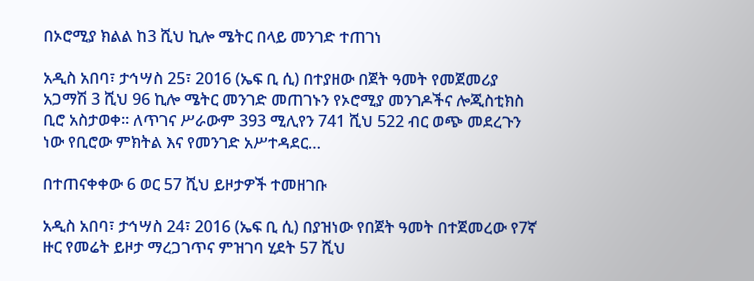በኦሮሚያ ክልል ከ3 ሺህ ኪሎ ሜትር በላይ መንገድ ተጠገነ

አዲስ አበባ፣ ታኅሣስ 25፣ 2016 (ኤፍ ቢ ሲ) በተያዘው በጀት ዓመት የመጀመሪያ አጋማሽ 3 ሺህ 96 ኪሎ ሜትር መንገድ መጠገኑን የኦሮሚያ መንገዶችና ሎጂስቲክስ ቢሮ አስታወቀ፡፡ ለጥገና ሥራውም 393 ሚሊየን 741 ሺህ 522 ብር ወጭ መደረጉን ነው የቢሮው ምክትል እና የመንገድ አሥተዳደር…

በተጠናቀቀው 6 ወር 57 ሺህ ይዞታዎች ተመዘገቡ

አዲስ አበባ፣ ታኅሣስ 24፣ 2016 (ኤፍ ቢ ሲ) በያዝነው የበጀት ዓመት በተጀመረው የ7ኛ ዙር የመሬት ይዞታ ማረጋገጥና ምዝገባ ሂደት 57 ሺህ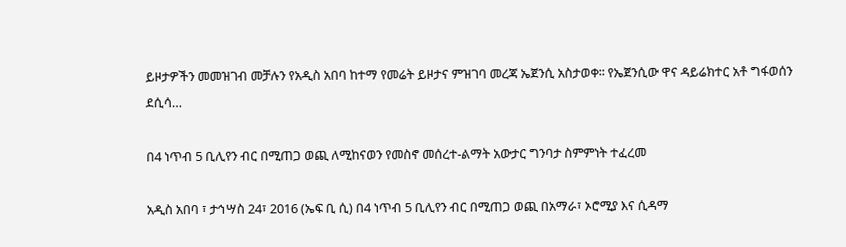ይዞታዎችን መመዝገብ መቻሉን የአዲስ አበባ ከተማ የመሬት ይዞታና ምዝገባ መረጃ ኤጀንሲ አስታወቀ፡፡ የኤጀንሲው ዋና ዳይሬክተር አቶ ግፋወሰን ደሲሳ…

በ4 ነጥብ 5 ቢሊየን ብር በሚጠጋ ወጪ ለሚከናወን የመስኖ መሰረተ-ልማት አውታር ግንባታ ስምምነት ተፈረመ

አዲስ አበባ ፣ ታኅሣስ 24፣ 2016 (ኤፍ ቢ ሲ) በ4 ነጥብ 5 ቢሊየን ብር በሚጠጋ ወጪ በአማራ፣ ኦሮሚያ እና ሲዳማ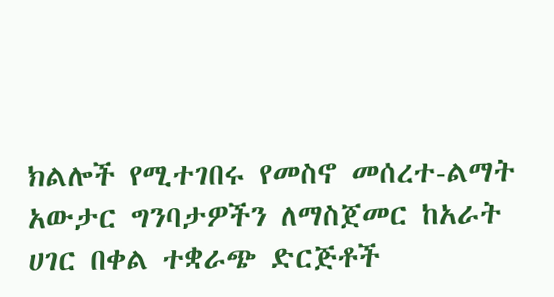ክልሎች የሚተገበሩ የመስኖ መሰረተ-ልማት አውታር ግንባታዎችን ለማስጀመር ከአራት ሀገር በቀል ተቋራጭ ድርጅቶች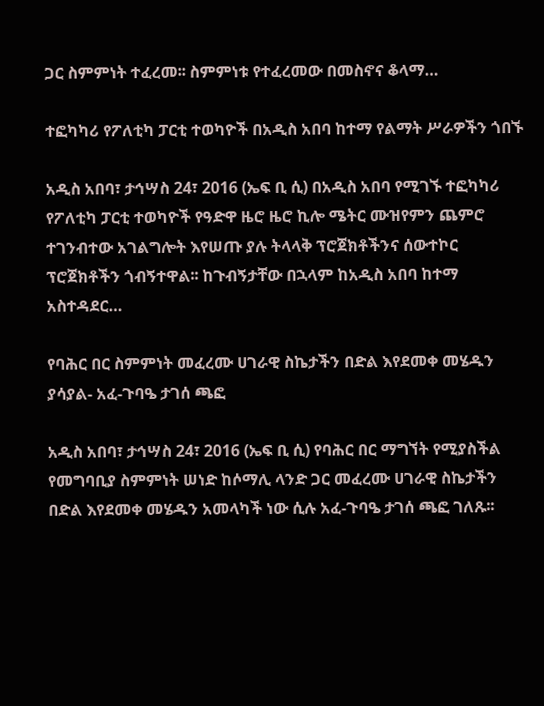ጋር ስምምነት ተፈረመ፡፡ ስምምነቱ የተፈረመው በመስኖና ቆላማ…

ተፎካካሪ የፖለቲካ ፓርቲ ተወካዮች በአዲስ አበባ ከተማ የልማት ሥራዎችን ጎበኙ

አዲስ አበባ፣ ታኅሣስ 24፣ 2016 (ኤፍ ቢ ሲ) በአዲስ አበባ የሚገኙ ተፎካካሪ የፖለቲካ ፓርቲ ተወካዮች የዓድዋ ዜሮ ዜሮ ኪሎ ሜትር ሙዝየምን ጨምሮ ተገንብተው አገልግሎት እየሠጡ ያሉ ትላላቅ ፕሮጀክቶችንና ሰውተኮር ፕሮጀክቶችን ጎብኝተዋል፡፡ ከጉብኝታቸው በኋላም ከአዲስ አበባ ከተማ አስተዳደር…

የባሕር በር ስምምነት መፈረሙ ሀገራዊ ስኬታችን በድል እየደመቀ መሄዱን ያሳያል- አፈ-ጉባዔ ታገሰ ጫፎ

አዲስ አበባ፣ ታኅሣስ 24፣ 2016 (ኤፍ ቢ ሲ) የባሕር በር ማግኘት የሚያስችል የመግባቢያ ስምምነት ሠነድ ከሶማሊ ላንድ ጋር መፈረሙ ሀገራዊ ስኬታችን በድል እየደመቀ መሄዱን አመላካች ነው ሲሉ አፈ-ጉባዔ ታገሰ ጫፎ ገለጹ፡፡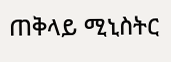ጠቅላይ ሚኒስትር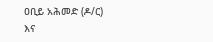ዐቢይ አሕመድ (ዶ/ር) እና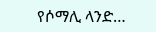የሶማሊ ላንድ…